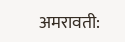अमरावती: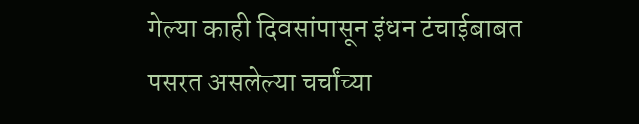गेल्या काही दिवसांपासून इंधन टंचाईबाबत पसरत असलेल्या चर्चांच्या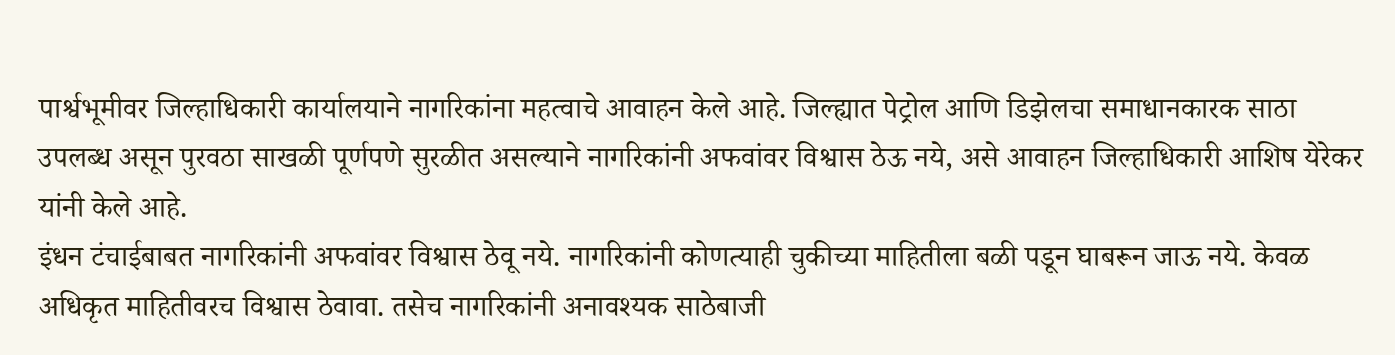पार्श्वभूमीवर जिल्हाधिकारी कार्यालयाने नागरिकांना महत्वाचे आवाहन केले आहे. जिल्ह्यात पेट्रोल आणि डिझेलचा समाधानकारक साठा उपलब्ध असून पुरवठा साखळी पूर्णपणे सुरळीत असल्याने नागरिकांनी अफवांवर विश्वास ठेऊ नये, असे आवाहन जिल्हाधिकारी आशिष येरेकर यांनी केले आहे.
इंधन टंचाईबाबत नागरिकांनी अफवांवर विश्वास ठेवू नये. नागरिकांनी कोणत्याही चुकीच्या माहितीला बळी पडून घाबरून जाऊ नये. केवळ अधिकृत माहितीवरच विश्वास ठेवावा. तसेच नागरिकांनी अनावश्यक साठेबाजी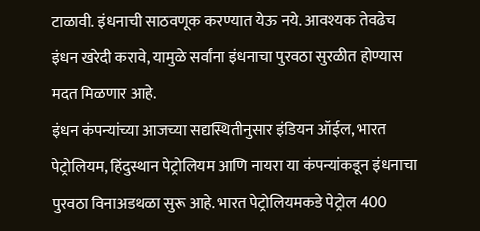टाळावी. इंधनाची साठवणूक करण्यात येऊ नये. आवश्यक तेवढेच इंधन खरेदी करावे, यामुळे सर्वांना इंधनाचा पुरवठा सुरळीत होण्यास मदत मिळणार आहे.
इंधन कंपन्यांच्या आजच्या सद्यस्थितीनुसार इंडियन ऑईल, भारत पेट्रोलियम, हिंदुस्थान पेट्रोलियम आणि नायरा या कंपन्यांकडून इंधनाचा पुरवठा विनाअडथळा सुरू आहे. भारत पेट्रोलियमकडे पेट्रोल 400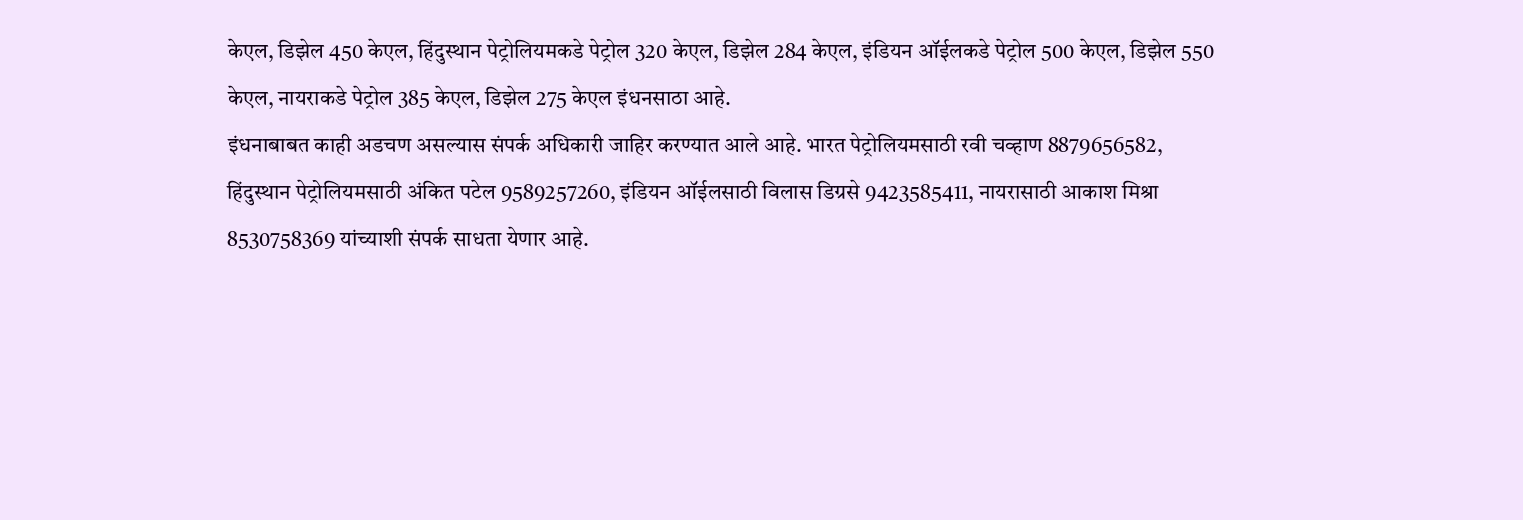केएल, डिझेल 450 केएल, हिंदुस्थान पेट्रोलियमकडे पेट्रोल 320 केएल, डिझेल 284 केएल, इंडियन ऑईलकडे पेट्रोल 500 केएल, डिझेल 550 केएल, नायराकडे पेट्रोल 385 केएल, डिझेल 275 केएल इंधनसाठा आहे.
इंधनाबाबत काही अडचण असल्यास संपर्क अधिकारी जाहिर करण्यात आले आहे. भारत पेट्रोलियमसाठी रवी चव्हाण 8879656582, हिंदुस्थान पेट्रोलियमसाठी अंकित पटेल 9589257260, इंडियन ऑईलसाठी विलास डिग्रसे 9423585411, नायरासाठी आकाश मिश्रा 8530758369 यांच्याशी संपर्क साधता येणार आहे.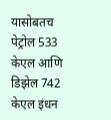यासोबतच पेट्रोल 533 केएल आणि डिझेल 742 केएल इंधन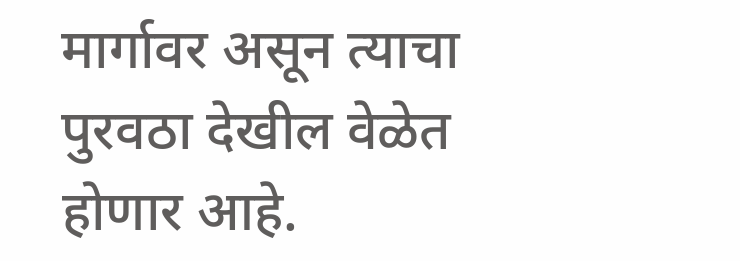मार्गावर असून त्याचा पुरवठा देखील वेळेत होणार आहे.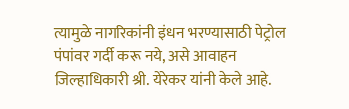त्यामुळे नागरिकांनी इंधन भरण्यासाठी पेट्रोल पंपांवर गर्दी करू नये, असे आवाहन जिल्हाधिकारी श्री. येरेकर यांनी केले आहे.